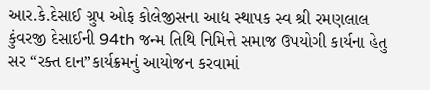આર.કે.દેસાઈ ગ્રુપ ઓફ કોલેજીસના આદ્ય સ્થાપક સ્વ શ્રી રમણલાલ કુંવરજી દેસાઈની 94th જન્મ તિથિ નિમિત્તે સમાજ ઉપયોગી કાર્યના હેતુ સર “રક્ત દાન”કાર્યક્રમનું આયોજન કરવામાં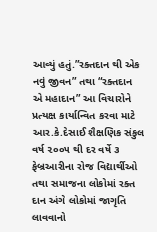આવ્યું હતું.”રક્તદાન થી એક નવું જીવન” તથા “રક્તદાન એ મહાદાન” આ વિચારોને પ્રત્યક્ષ કાર્યાન્વિત કરવા માટે આર.કે.દેસાઈ શૈક્ષણિક સંકુલ વર્ષ ૨૦૦૫ થી દર વર્ષે ૩ ફેબ્રઆરીના રોજ વિદ્યાર્થીઓ તથા સમાજના લોકોમાં રક્ત દાન અંગે લોકોમાં જાગૃતિ લાવવાનો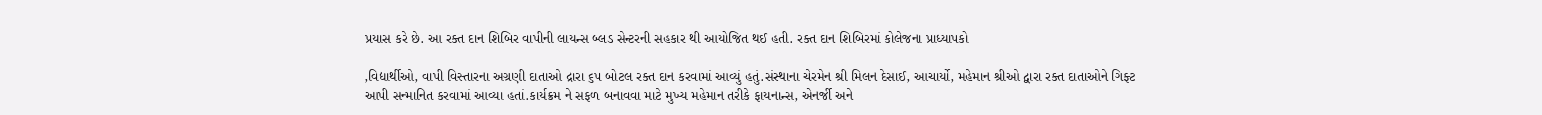પ્રયાસ કરે છે. આ રક્ત દાન શિબિર વાપીની લાયન્સ બ્લડ સેન્ટરની સહકાર થી આયોજિત થઈ હતી. રક્ત દાન શિબિરમાં કોલેજના પ્રાધ્યાપકો

,વિદ્યાર્થીઓ, વાપી વિસ્તારના અગ્રણી દાતાઓ દ્રારા ૬૫ બોટલ રક્ત દાન કરવામાં આવ્યું હતું.સંસ્થાના ચેરમેન શ્રી મિલન દેસાઈ, આચાર્યો, મહેમાન શ્રીઓ દ્વારા રક્ત દાતાઓને ગિફ્ટ આપી સન્માનિત કરવામાં આવ્યા હતાં.કાર્યક્રમ ને સફળ બનાવવા માટે મુખ્ય મહેમાન તરીકે ફાયનાન્સ, એનર્જી અને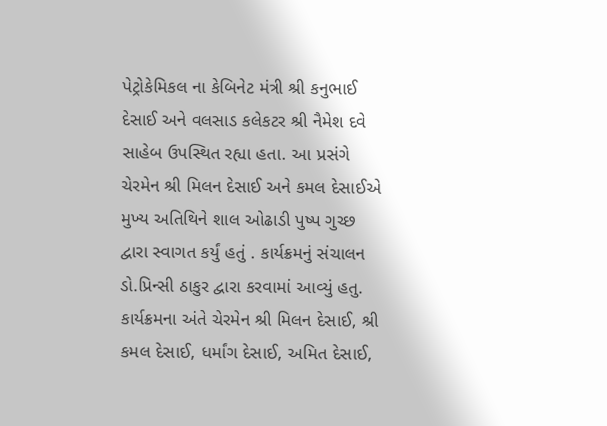પેટ્રોકેમિકલ ના કેબિનેટ મંત્રી શ્રી કનુભાઈ દેસાઈ અને વલસાડ કલેકટર શ્રી નૈમેશ દવે સાહેબ ઉપસ્થિત રહ્યા હતા. આ પ્રસંગે ચેરમેન શ્રી મિલન દેસાઈ અને કમલ દેસાઈએ મુખ્ય અતિથિને શાલ ઓઢાડી પુષ્પ ગુચ્છ દ્વારા સ્વાગત કર્યું હતું . કાર્યક્રમનું સંચાલન ડો.પ્રિન્સી ઠાકુર દ્વારા કરવામાં આવ્યું હતુ. કાર્યક્રમના અંતે ચેરમેન શ્રી મિલન દેસાઈ, શ્રી કમલ દેસાઈ, ધર્માંગ દેસાઈ, અમિત દેસાઈ,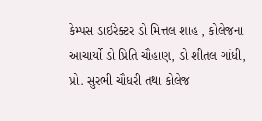કેમ્પસ ડાઇરેક્ટર ડો મિત્તલ શાહ , કોલેજના આચાર્યો ડો પ્રિતિ ચૌહાણ, ડો શીતલ ગાંધી, પ્રો. સુરભી ચૌધરી તથા કોલેજ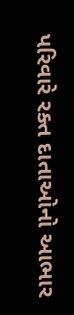પરિવારે રક્ત દાતાઓનો આભાર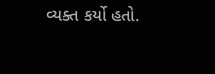વ્યક્ત કર્યો હતો.